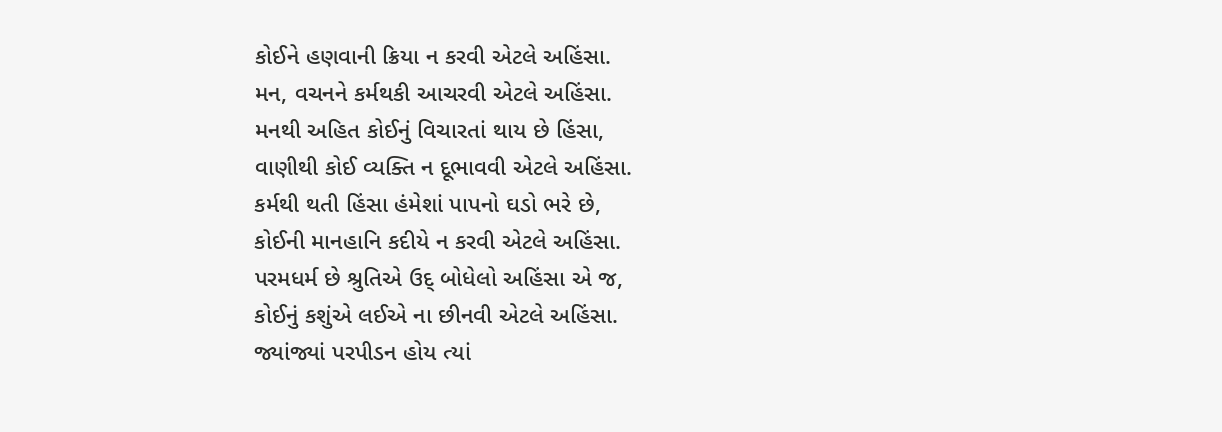કોઈને હણવાની ક્રિયા ન કરવી એટલે અહિંસા.
મન, વચનને કર્મથકી આચરવી એટલે અહિંસા.
મનથી અહિત કોઈનું વિચારતાં થાય છે હિંસા,
વાણીથી કોઈ વ્યક્તિ ન દૂભાવવી એટલે અહિંસા.
કર્મથી થતી હિંસા હંમેશાં પાપનો ઘડો ભરે છે,
કોઈની માનહાનિ કદીયે ન કરવી એટલે અહિંસા.
પરમધર્મ છે શ્રુતિએ ઉદ્ બોધેલો અહિંસા એ જ,
કોઈનું કશુંએ લઈએ ના છીનવી એટલે અહિંસા.
જ્યાંજ્યાં પરપીડન હોય ત્યાં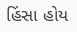હિંસા હોય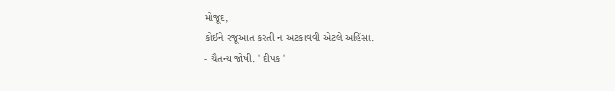મોજૂદ,
કોઈને રજૂઆત કરતી ન અટકાવવી એટલે અહિંસા.
- ચૈતન્ય જોષી. ' દીપક '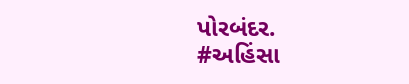પોરબંદર.
#અહિંસા